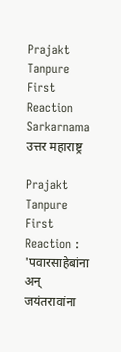Prajakt Tanpure First Reaction Sarkarnama
उत्तर महाराष्ट्र

Prajakt Tanpure First Reaction : 'पवारसाहेबांना अन् जयंतरावांना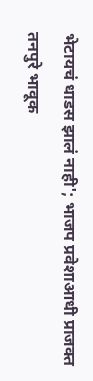भेटायचं धाडस झालं नाही'; भाजप प्रवेशाआधी प्राजक्त तनपुरे भावूक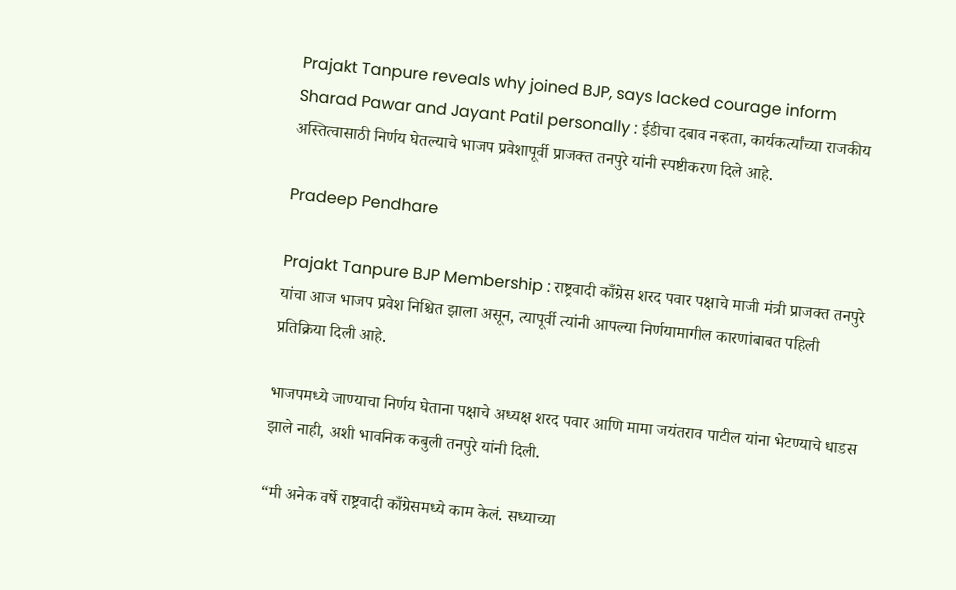Prajakt Tanpure reveals why joined BJP, says lacked courage inform Sharad Pawar and Jayant Patil personally : ईडीचा दबाव नव्हता, कार्यकर्त्यांच्या राजकीय अस्तित्वासाठी निर्णय घेतल्याचे भाजप प्रवेशापूर्वी प्राजक्त तनपुरे यांनी स्पष्टीकरण दिले आहे.

Pradeep Pendhare

Prajakt Tanpure BJP Membership : राष्ट्रवादी काँग्रेस शरद पवार पक्षाचे माजी मंत्री प्राजक्त तनपुरे यांचा आज भाजप प्रवेश निश्चित झाला असून, त्यापूर्वी त्यांनी आपल्या निर्णयामागील कारणांबाबत पहिली प्रतिक्रिया दिली आहे.

भाजपमध्ये जाण्याचा निर्णय घेताना पक्षाचे अध्यक्ष शरद पवार आणि मामा जयंतराव पाटील यांना भेटण्याचे धाडस झाले नाही, अशी भावनिक कबुली तनपुरे यांनी दिली.

“मी अनेक वर्षे राष्ट्रवादी काँग्रेसमध्ये काम केलं. सध्याच्या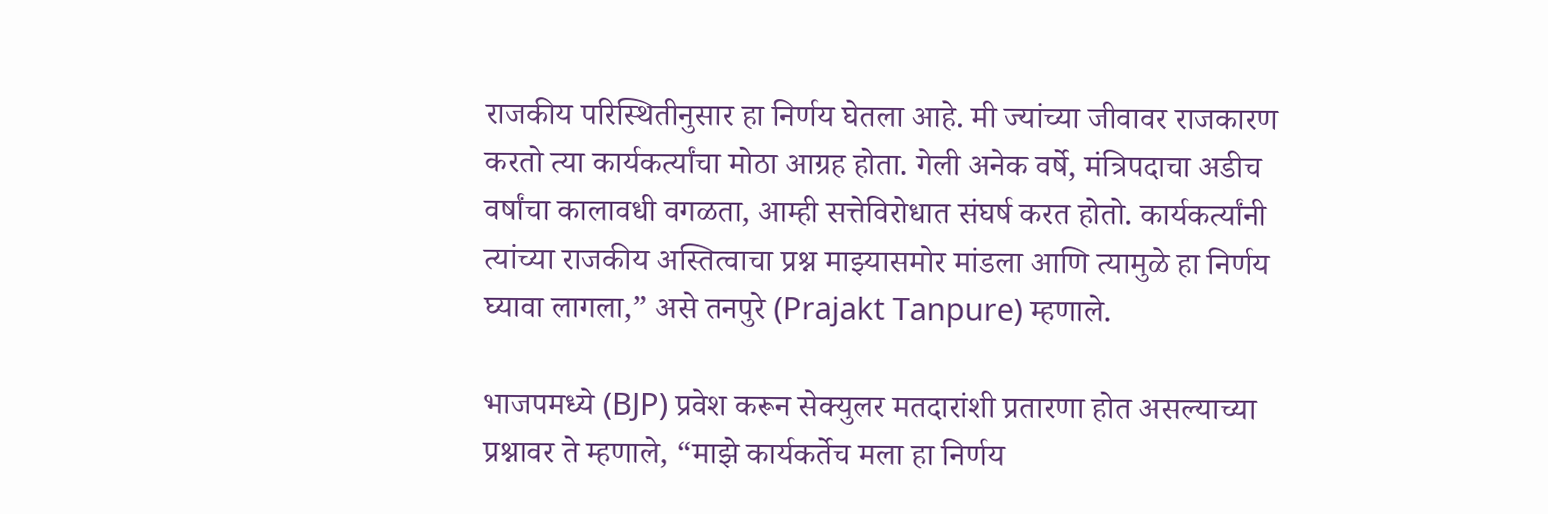राजकीय परिस्थितीनुसार हा निर्णय घेतला आहे. मी ज्यांच्या जीवावर राजकारण करतो त्या कार्यकर्त्यांचा मोठा आग्रह होता. गेली अनेक वर्षे, मंत्रिपदाचा अडीच वर्षांचा कालावधी वगळता, आम्ही सत्तेविरोधात संघर्ष करत होतो. कार्यकर्त्यांनी त्यांच्या राजकीय अस्तित्वाचा प्रश्न माझ्यासमोर मांडला आणि त्यामुळे हा निर्णय घ्यावा लागला,” असे तनपुरे (Prajakt Tanpure) म्हणाले.

भाजपमध्ये (BJP) प्रवेश करून सेक्युलर मतदारांशी प्रतारणा होत असल्याच्या प्रश्नावर ते म्हणाले, “माझे कार्यकर्तेच मला हा निर्णय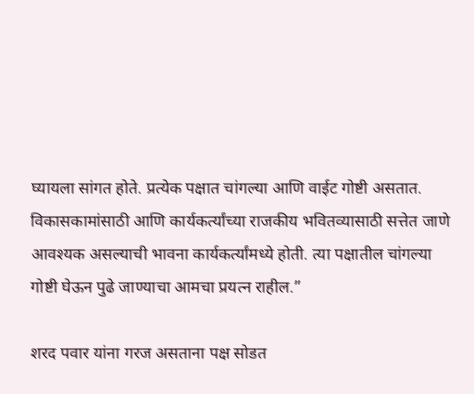घ्यायला सांगत होते. प्रत्येक पक्षात चांगल्या आणि वाईट गोष्टी असतात. विकासकामांसाठी आणि कार्यकर्त्यांच्या राजकीय भवितव्यासाठी सत्तेत जाणे आवश्यक असल्याची भावना कार्यकर्त्यांमध्ये होती. त्या पक्षातील चांगल्या गोष्टी घेऊन पुढे जाण्याचा आमचा प्रयत्न राहील.”

शरद पवार यांना गरज असताना पक्ष सोडत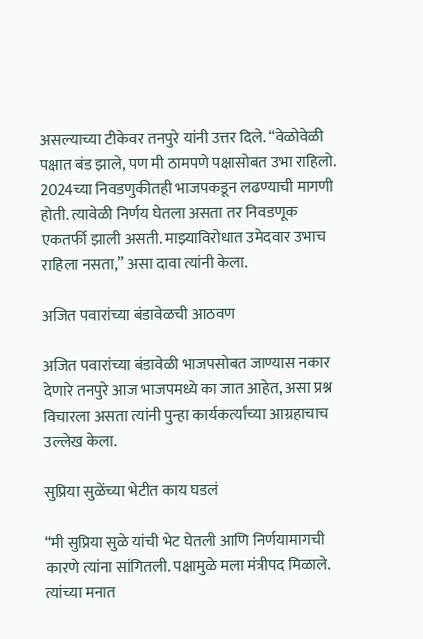असल्याच्या टीकेवर तनपुरे यांनी उत्तर दिले. “वेळोवेळी पक्षात बंड झाले, पण मी ठामपणे पक्षासोबत उभा राहिलो. 2024च्या निवडणुकीतही भाजपकडून लढण्याची मागणी होती. त्यावेळी निर्णय घेतला असता तर निवडणूक एकतर्फी झाली असती. माझ्याविरोधात उमेदवार उभाच राहिला नसता,” असा दावा त्यांनी केला.

अजित पवारांच्या बंडावेळची आठवण

अजित पवारांच्या बंडावेळी भाजपसोबत जाण्यास नकार देणारे तनपुरे आज भाजपमध्ये का जात आहेत, असा प्रश्न विचारला असता त्यांनी पुन्हा कार्यकर्त्यांच्या आग्रहाचाच उल्लेख केला.

सुप्रिया सुळेंच्या भेटीत काय घडलं

“मी सुप्रिया सुळे यांची भेट घेतली आणि निर्णयामागची कारणे त्यांना सांगितली. पक्षामुळे मला मंत्रीपद मिळाले. त्यांच्या मनात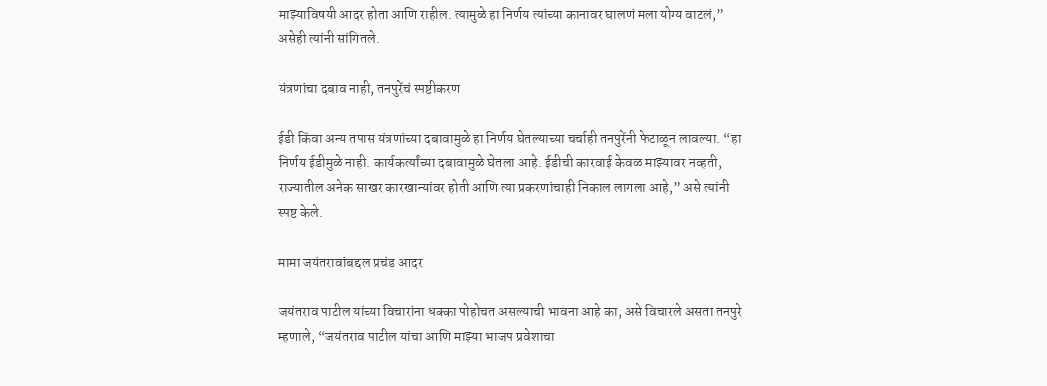माझ्याविषयी आदर होता आणि राहील. त्यामुळे हा निर्णय त्यांच्या कानावर घालणं मला योग्य वाटलं,” असेही त्यांनी सांगितले.

यंत्रणांचा दबाव नाही, तनपुरेंचं स्पष्टीकरण

ईडी किंवा अन्य तपास यंत्रणांच्या दबावामुळे हा निर्णय घेतल्याच्या चर्चाही तनपुरेंनी फेटाळून लावल्या. “हा निर्णय ईडीमुळे नाही. कार्यकर्त्यांच्या दबावामुळे घेतला आहे. ईडीची कारवाई केवळ माझ्यावर नव्हती, राज्यातील अनेक साखर कारखान्यांवर होती आणि त्या प्रकरणांचाही निकाल लागला आहे,” असे त्यांनी स्पष्ट केले.

मामा जयंतरावांबद्दल प्रचंड आदर

जयंतराव पाटील यांच्या विचारांना धक्का पोहोचत असल्याची भावना आहे का, असे विचारले असता तनपुरे म्हणाले, “जयंतराव पाटील यांचा आणि माझ्या भाजप प्रवेशाचा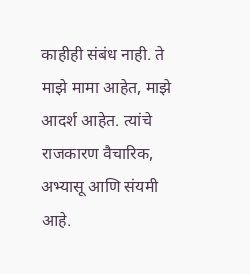काहीही संबंध नाही. ते माझे मामा आहेत, माझे आदर्श आहेत. त्यांचे राजकारण वैचारिक, अभ्यासू आणि संयमी आहे.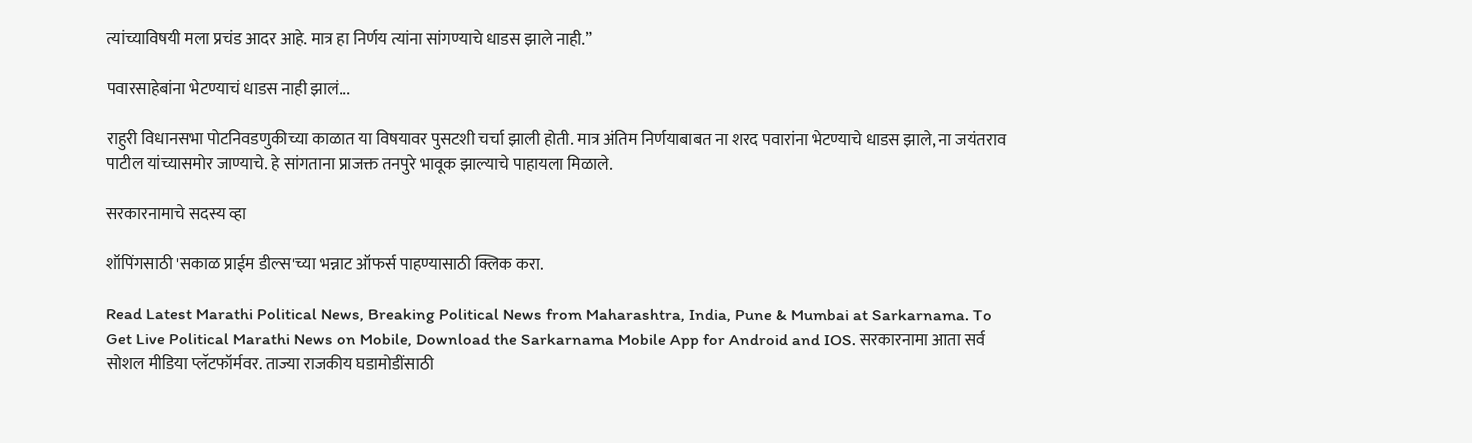त्यांच्याविषयी मला प्रचंड आदर आहे. मात्र हा निर्णय त्यांना सांगण्याचे धाडस झाले नाही.”

पवारसाहेबांना भेटण्याचं धाडस नाही झालं...

राहुरी विधानसभा पोटनिवडणुकीच्या काळात या विषयावर पुसटशी चर्चा झाली होती. मात्र अंतिम निर्णयाबाबत ना शरद पवारांना भेटण्याचे धाडस झाले, ना जयंतराव पाटील यांच्यासमोर जाण्याचे. हे सांगताना प्राजक्त तनपुरे भावूक झाल्याचे पाहायला मिळाले.

सरकारनामाचे सदस्य व्हा

शॉपिंगसाठी 'सकाळ प्राईम डील्स'च्या भन्नाट ऑफर्स पाहण्यासाठी क्लिक करा.

Read Latest Marathi Political News, Breaking Political News from Maharashtra, India, Pune & Mumbai at Sarkarnama. To Get Live Political Marathi News on Mobile, Download the Sarkarnama Mobile App for Android and IOS. सरकारनामा आता सर्व सोशल मीडिया प्लॅटफॉर्मवर. ताज्या राजकीय घडामोडींसाठी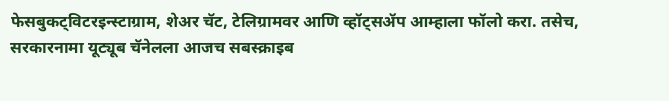फेसबुकट्विटरइन्स्टाग्राम, शेअर चॅट, टेलिग्रामवर आणि व्हॉट्सॲप आम्हाला फॉलो करा. तसेच, सरकारनामा यूट्यूब चॅनेलला आजच सबस्क्राइब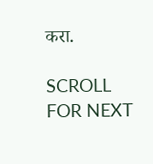करा.

SCROLL FOR NEXT